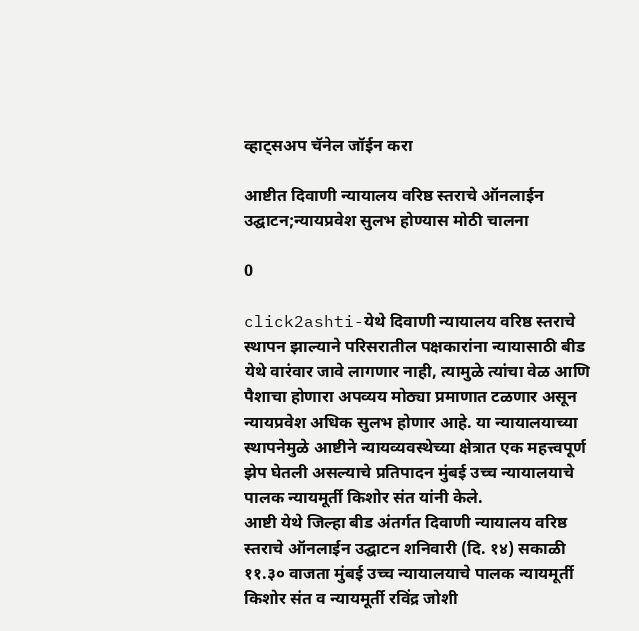व्हाट्सअप चॅनेल जॉईन करा

आष्टीत दिवाणी न्यायालय वरिष्ठ स्तराचे ऑनलाईन उद्घाटन;न्यायप्रवेश सुलभ होण्यास मोठी चालना

0

click2ashti-येथे दिवाणी न्यायालय वरिष्ठ स्तराचे स्थापन झाल्याने परिसरातील पक्षकारांना न्यायासाठी बीड येथे वारंवार जावे लागणार नाही, त्यामुळे त्यांचा वेळ आणि पैशाचा होणारा अपव्यय मोठ्या प्रमाणात टळणार असून न्यायप्रवेश अधिक सुलभ होणार आहे. या न्यायालयाच्या स्थापनेमुळे आष्टीने न्यायव्यवस्थेच्या क्षेत्रात एक महत्त्वपूर्ण झेप घेतली असल्याचे प्रतिपादन मुंबई उच्च न्यायालयाचे पालक न्यायमूर्ती किशोर संत यांनी केले.
आष्टी येथे जिल्हा बीड अंतर्गत दिवाणी न्यायालय वरिष्ठ स्तराचे ऑनलाईन उद्घाटन शनिवारी (दि. १४) सकाळी ११.३० वाजता मुंबई उच्च न्यायालयाचे पालक न्यायमूर्ती किशोर संत व न्यायमूर्ती रविंद्र जोशी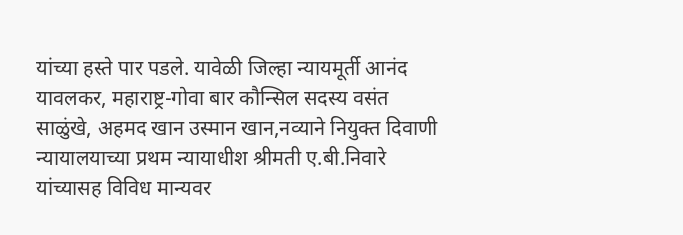यांच्या हस्ते पार पडले. यावेळी जिल्हा न्यायमूर्ती आनंद यावलकर, महाराष्ट्र-गोवा बार कौन्सिल सदस्य वसंत साळुंखे, अहमद खान उस्मान खान,नव्याने नियुक्त दिवाणी न्यायालयाच्या प्रथम न्यायाधीश श्रीमती ए.बी.निवारे यांच्यासह विविध मान्यवर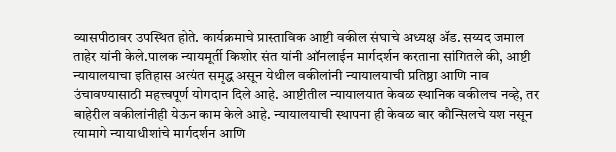व्यासपीठावर उपस्थित होते. कार्यक्रमाचे प्रास्ताविक आष्टी वकील संघाचे अध्यक्ष ॲड. सय्यद जमाल ताहेर यांनी केले.पालक न्यायमूर्ती किशोर संत यांनी ऑनलाईन मार्गदर्शन करताना सांगितले की, आष्टी न्यायालयाचा इतिहास अत्यंत समृद्ध असून येथील वकीलांनी न्यायालयाची प्रतिष्ठा आणि नाव उंचावण्यासाठी महत्त्वपूर्ण योगदान दिले आहे. आष्टीतील न्यायालयात केवळ स्थानिक वकीलच नव्हे, तर बाहेरील वकीलांनीही येऊन काम केले आहे. न्यायालयाची स्थापना ही केवळ बार कौन्सिलचे यश नसून त्यामागे न्यायाधीशांचे मार्गदर्शन आणि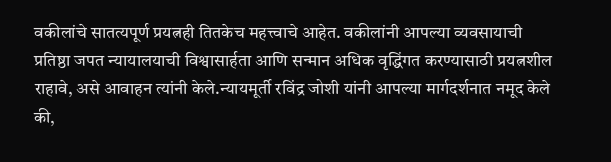वकीलांचे सातत्यपूर्ण प्रयत्नही तितकेच महत्त्वाचे आहेत. वकीलांनी आपल्या व्यवसायाची प्रतिष्ठा जपत न्यायालयाची विश्वासार्हता आणि सन्मान अधिक वृद्धिंगत करण्यासाठी प्रयत्नशील राहावे, असे आवाहन त्यांनी केले.न्यायमूर्ती रविंद्र जोशी यांनी आपल्या मार्गदर्शनात नमूद केले की,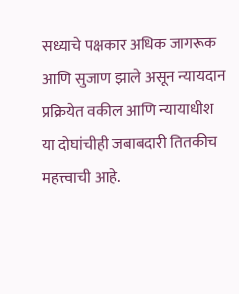सध्याचे पक्षकार अधिक जागरूक आणि सुजाण झाले असून न्यायदान प्रक्रियेत वकील आणि न्यायाधीश या दोघांचीही जबाबदारी तितकीच महत्त्वाची आहे.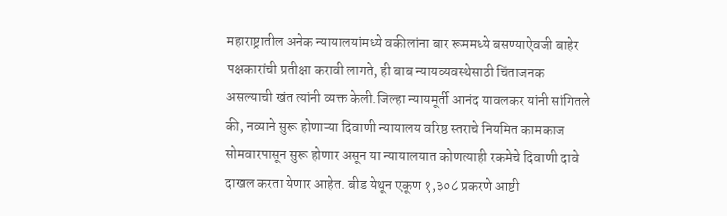महाराष्ट्रातील अनेक न्यायालयांमध्ये वकीलांना बार रूममध्ये बसण्याऐवजी बाहेर पक्षकारांची प्रतीक्षा करावी लागते, ही बाब न्यायव्यवस्थेसाठी चिंताजनक असल्याची खंत त्यांनी व्यक्त केली.जिल्हा न्यायमूर्ती आनंद यावलकर यांनी सांगितले की, नव्याने सुरू होणाऱ्या दिवाणी न्यायालय वरिष्ठ स्तराचे नियमित कामकाज सोमवारपासून सुरू होणार असून या न्यायालयात कोणत्याही रकमेचे दिवाणी दावे दाखल करता येणार आहेत. बीड येथून एकूण १,३०८ प्रकरणे आष्टी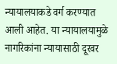न्यायालयाकडे वर्ग करण्यात आली आहेत. या न्यायालयामुळे नागरिकांना न्यायासाठी दूरवर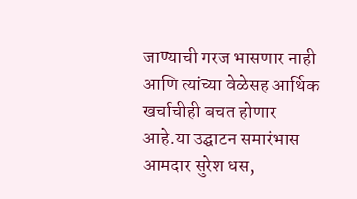जाण्याची गरज भासणार नाही आणि त्यांच्या वेळेसह आर्थिक खर्चाचीही बचत होणार आहे.या उद्घाटन समारंभास आमदार सुरेश धस,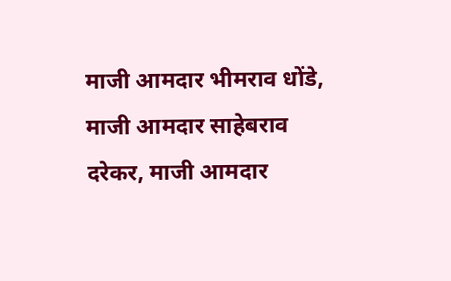माजी आमदार भीमराव धोंडे, माजी आमदार साहेबराव दरेकर, माजी आमदार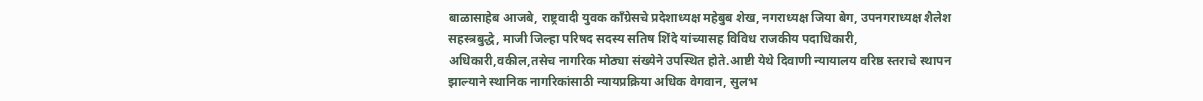बाळासाहेब आजबे, राष्ट्रवादी युवक काँग्रेसचे प्रदेशाध्यक्ष महेबुब शेख, नगराध्यक्ष जिया बेग, उपनगराध्यक्ष शैलेश सहस्त्रबुद्धे, माजी जिल्हा परिषद सदस्य सतिष शिंदे यांच्यासह विविध राजकीय पदाधिकारी, अधिकारी,वकील,तसेच नागरिक मोठ्या संख्येने उपस्थित होते.आष्टी येथे दिवाणी न्यायालय वरिष्ठ स्तराचे स्थापन झाल्याने स्थानिक नागरिकांसाठी न्यायप्रक्रिया अधिक वेगवान, सुलभ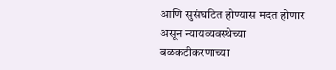आणि सुसंघटित होण्यास मदत होणार असून न्यायव्यवस्थेच्या बळकटीकरणाच्या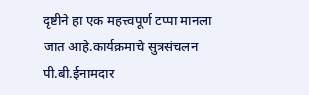दृष्टीने हा एक महत्त्वपूर्ण टप्पा मानला जात आहे.कार्यक्रमाचे सुत्रसंचलन पी.बी.ईनामदार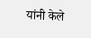यांनी केले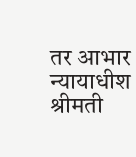तर आभार न्यायाधीश श्रीमती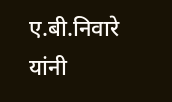ए.बी.निवारे यांनी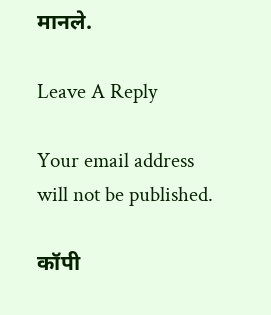मानले.

Leave A Reply

Your email address will not be published.

कॉपी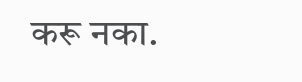करू नका.